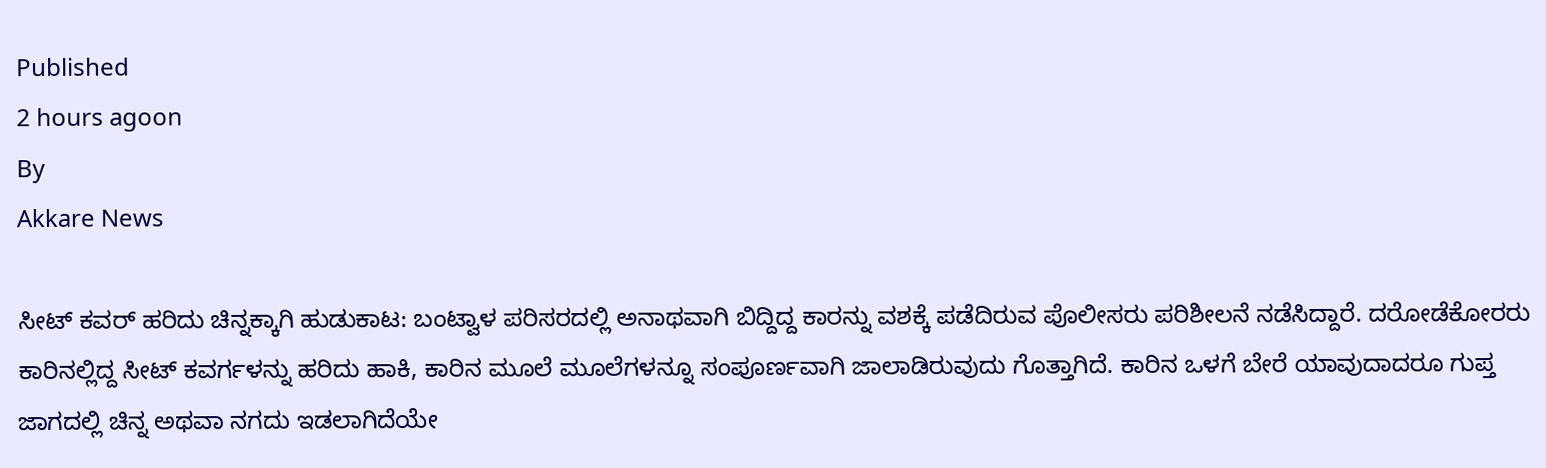Published
2 hours agoon
By
Akkare News

ಸೀಟ್ ಕವರ್ ಹರಿದು ಚಿನ್ನಕ್ಕಾಗಿ ಹುಡುಕಾಟ: ಬಂಟ್ವಾಳ ಪರಿಸರದಲ್ಲಿ ಅನಾಥವಾಗಿ ಬಿದ್ದಿದ್ದ ಕಾರನ್ನು ವಶಕ್ಕೆ ಪಡೆದಿರುವ ಪೊಲೀಸರು ಪರಿಶೀಲನೆ ನಡೆಸಿದ್ದಾರೆ. ದರೋಡೆಕೋರರು ಕಾರಿನಲ್ಲಿದ್ದ ಸೀಟ್ ಕವರ್ಗಳನ್ನು ಹರಿದು ಹಾಕಿ, ಕಾರಿನ ಮೂಲೆ ಮೂಲೆಗಳನ್ನೂ ಸಂಪೂರ್ಣವಾಗಿ ಜಾಲಾಡಿರುವುದು ಗೊತ್ತಾಗಿದೆ. ಕಾರಿನ ಒಳಗೆ ಬೇರೆ ಯಾವುದಾದರೂ ಗುಪ್ತ ಜಾಗದಲ್ಲಿ ಚಿನ್ನ ಅಥವಾ ನಗದು ಇಡಲಾಗಿದೆಯೇ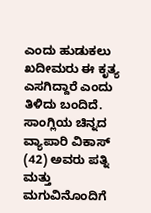ಎಂದು ಹುಡುಕಲು ಖದೀಮರು ಈ ಕೃತ್ಯ ಎಸಗಿದ್ದಾರೆ ಎಂದು ತಿಳಿದು ಬಂದಿದೆ.
ಸಾಂಗ್ಲಿಯ ಚಿನ್ನದ ವ್ಯಾಪಾರಿ ವಿಕಾಸ್ (42) ಅವರು ಪತ್ನಿ ಮತ್ತು ಮಗುವಿನೊಂದಿಗೆ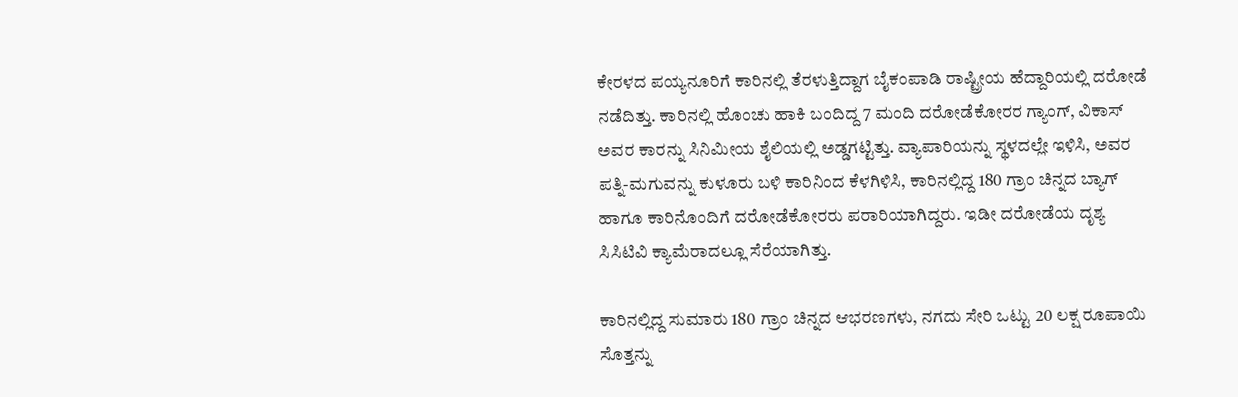ಕೇರಳದ ಪಯ್ಯನೂರಿಗೆ ಕಾರಿನಲ್ಲಿ ತೆರಳುತ್ತಿದ್ದಾಗ ಬೈಕಂಪಾಡಿ ರಾಷ್ಟ್ರೀಯ ಹೆದ್ದಾರಿಯಲ್ಲಿ ದರೋಡೆ ನಡೆದಿತ್ತು. ಕಾರಿನಲ್ಲಿ ಹೊಂಚು ಹಾಕಿ ಬಂದಿದ್ದ 7 ಮಂದಿ ದರೋಡೆಕೋರರ ಗ್ಯಾಂಗ್, ವಿಕಾಸ್ ಅವರ ಕಾರನ್ನು ಸಿನಿಮೀಯ ಶೈಲಿಯಲ್ಲಿ ಅಡ್ಡಗಟ್ಟಿತ್ತು. ವ್ಯಾಪಾರಿಯನ್ನು ಸ್ಥಳದಲ್ಲೇ ಇಳಿಸಿ, ಅವರ ಪತ್ನಿ-ಮಗುವನ್ನು ಕುಳೂರು ಬಳಿ ಕಾರಿನಿಂದ ಕೆಳಗಿಳಿಸಿ, ಕಾರಿನಲ್ಲಿದ್ದ 180 ಗ್ರಾಂ ಚಿನ್ನದ ಬ್ಯಾಗ್ ಹಾಗೂ ಕಾರಿನೊಂದಿಗೆ ದರೋಡೆಕೋರರು ಪರಾರಿಯಾಗಿದ್ದರು. ಇಡೀ ದರೋಡೆಯ ದೃಶ್ಯ ಸಿಸಿಟಿವಿ ಕ್ಯಾಮೆರಾದಲ್ಲೂ ಸೆರೆಯಾಗಿತ್ತು.

ಕಾರಿನಲ್ಲಿದ್ದ ಸುಮಾರು 180 ಗ್ರಾಂ ಚಿನ್ನದ ಆಭರಣಗಳು, ನಗದು ಸೇರಿ ಒಟ್ಟು 20 ಲಕ್ಷ ರೂಪಾಯಿ ಸೊತ್ತನ್ನು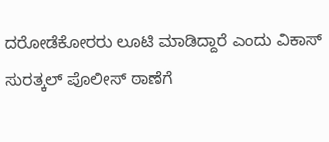ದರೋಡೆಕೋರರು ಲೂಟಿ ಮಾಡಿದ್ದಾರೆ ಎಂದು ವಿಕಾಸ್ ಸುರತ್ಕಲ್ ಪೊಲೀಸ್ ಠಾಣೆಗೆ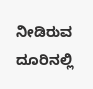ನೀಡಿರುವ ದೂರಿನಲ್ಲಿ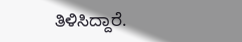ತಿಳಿಸಿದ್ದಾರೆ.